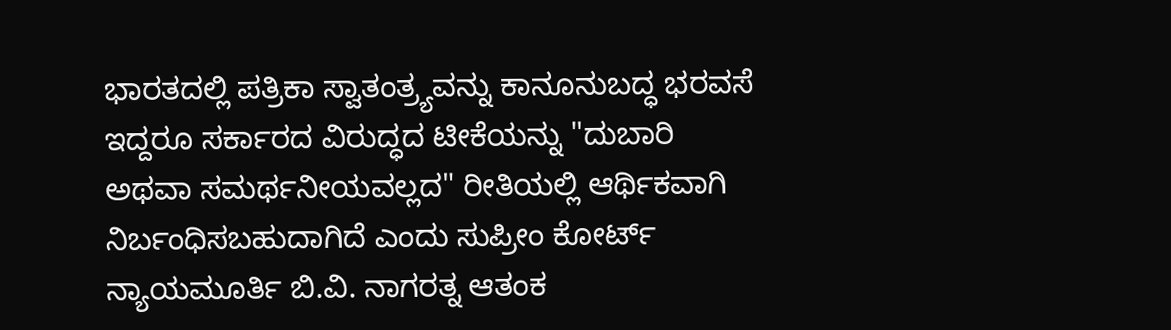ಭಾರತದಲ್ಲಿ ಪತ್ರಿಕಾ ಸ್ವಾತಂತ್ರ್ಯವನ್ನು ಕಾನೂನುಬದ್ಧ ಭರವಸೆ ಇದ್ದರೂ ಸರ್ಕಾರದ ವಿರುದ್ಧದ ಟೀಕೆಯನ್ನು "ದುಬಾರಿ ಅಥವಾ ಸಮರ್ಥನೀಯವಲ್ಲದ" ರೀತಿಯಲ್ಲಿ ಆರ್ಥಿಕವಾಗಿ ನಿರ್ಬಂಧಿಸಬಹುದಾಗಿದೆ ಎಂದು ಸುಪ್ರೀಂ ಕೋರ್ಟ್ ನ್ಯಾಯಮೂರ್ತಿ ಬಿ.ವಿ. ನಾಗರತ್ನ ಆತಂಕ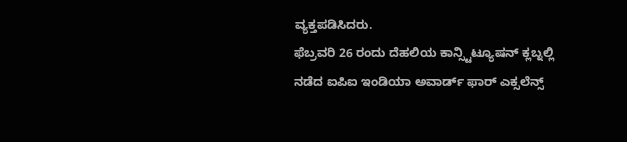ವ್ಯಕ್ತಪಡಿಸಿದರು.
ಫೆಬ್ರವರಿ 26 ರಂದು ದೆಹಲಿಯ ಕಾನ್ಸ್ಟಿಟ್ಯೂಷನ್ ಕ್ಲಬ್ನಲ್ಲಿ ನಡೆದ ಐಪಿಐ ಇಂಡಿಯಾ ಅವಾರ್ಡ್ ಫಾರ್ ಎಕ್ಸಲೆನ್ಸ್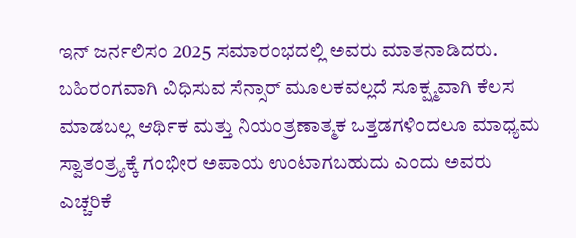ಇನ್ ಜರ್ನಲಿಸಂ 2025 ಸಮಾರಂಭದಲ್ಲಿ ಅವರು ಮಾತನಾಡಿದರು.
ಬಹಿರಂಗವಾಗಿ ವಿಧಿಸುವ ಸೆನ್ಸಾರ್ ಮೂಲಕವಲ್ಲದೆ ಸೂಕ್ಷ್ಮವಾಗಿ ಕೆಲಸ ಮಾಡಬಲ್ಲ ಆರ್ಥಿಕ ಮತ್ತು ನಿಯಂತ್ರಣಾತ್ಮಕ ಒತ್ತಡಗಳಿಂದಲೂ ಮಾಧ್ಯಮ ಸ್ವಾತಂತ್ರ್ಯಕ್ಕೆ ಗಂಭೀರ ಅಪಾಯ ಉಂಟಾಗಬಹುದು ಎಂದು ಅವರು ಎಚ್ಚರಿಕೆ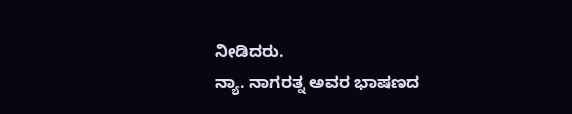ನೀಡಿದರು.
ನ್ಯಾ. ನಾಗರತ್ನ ಅವರ ಭಾಷಣದ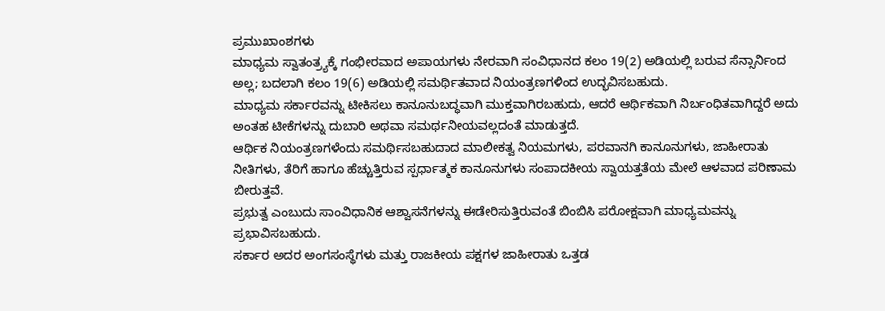ಪ್ರಮುಖಾಂಶಗಳು
ಮಾಧ್ಯಮ ಸ್ವಾತಂತ್ರ್ಯಕ್ಕೆ ಗಂಭೀರವಾದ ಅಪಾಯಗಳು ನೇರವಾಗಿ ಸಂವಿಧಾನದ ಕಲಂ 19(2) ಅಡಿಯಲ್ಲಿ ಬರುವ ಸೆನ್ಸಾರ್ನಿಂದ ಅಲ್ಲ; ಬದಲಾಗಿ ಕಲಂ 19(6) ಅಡಿಯಲ್ಲಿ ಸಮರ್ಥಿತವಾದ ನಿಯಂತ್ರಣಗಳಿಂದ ಉದ್ಭವಿಸಬಹುದು.
ಮಾಧ್ಯಮ ಸರ್ಕಾರವನ್ನು ಟೀಕಿಸಲು ಕಾನೂನುಬದ್ಧವಾಗಿ ಮುಕ್ತವಾಗಿರಬಹುದು, ಆದರೆ ಆರ್ಥಿಕವಾಗಿ ನಿರ್ಬಂಧಿತವಾಗಿದ್ದರೆ ಅದು ಅಂತಹ ಟೀಕೆಗಳನ್ನು ದುಬಾರಿ ಅಥವಾ ಸಮರ್ಥನೀಯವಲ್ಲದಂತೆ ಮಾಡುತ್ತದೆ.
ಆರ್ಥಿಕ ನಿಯಂತ್ರಣಗಳೆಂದು ಸಮರ್ಥಿಸಬಹುದಾದ ಮಾಲೀಕತ್ವ ನಿಯಮಗಳು, ಪರವಾನಗಿ ಕಾನೂನುಗಳು, ಜಾಹೀರಾತು ನೀತಿಗಳು, ತೆರಿಗೆ ಹಾಗೂ ಹೆಚ್ಚುತ್ತಿರುವ ಸ್ಪರ್ಧಾತ್ಮಕ ಕಾನೂನುಗಳು ಸಂಪಾದಕೀಯ ಸ್ವಾಯತ್ತತೆಯ ಮೇಲೆ ಆಳವಾದ ಪರಿಣಾಮ ಬೀರುತ್ತವೆ.
ಪ್ರಭುತ್ವ ಎಂಬುದು ಸಾಂವಿಧಾನಿಕ ಆಶ್ವಾಸನೆಗಳನ್ನು ಈಡೇರಿಸುತ್ತಿರುವಂತೆ ಬಿಂಬಿಸಿ ಪರೋಕ್ಷವಾಗಿ ಮಾಧ್ಯಮವನ್ನು ಪ್ರಭಾವಿಸಬಹುದು.
ಸರ್ಕಾರ ಅದರ ಅಂಗಸಂಸ್ಥೆಗಳು ಮತ್ತು ರಾಜಕೀಯ ಪಕ್ಷಗಳ ಜಾಹೀರಾತು ಒತ್ತಡ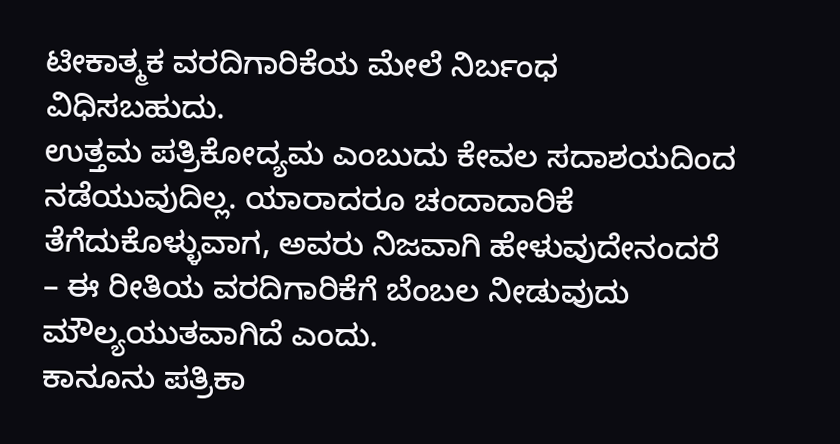ಟೀಕಾತ್ಮಕ ವರದಿಗಾರಿಕೆಯ ಮೇಲೆ ನಿರ್ಬಂಧ ವಿಧಿಸಬಹುದು.
ಉತ್ತಮ ಪತ್ರಿಕೋದ್ಯಮ ಎಂಬುದು ಕೇವಲ ಸದಾಶಯದಿಂದ ನಡೆಯುವುದಿಲ್ಲ. ಯಾರಾದರೂ ಚಂದಾದಾರಿಕೆ ತೆಗೆದುಕೊಳ್ಳುವಾಗ, ಅವರು ನಿಜವಾಗಿ ಹೇಳುವುದೇನಂದರೆ – ಈ ರೀತಿಯ ವರದಿಗಾರಿಕೆಗೆ ಬೆಂಬಲ ನೀಡುವುದು ಮೌಲ್ಯಯುತವಾಗಿದೆ ಎಂದು.
ಕಾನೂನು ಪತ್ರಿಕಾ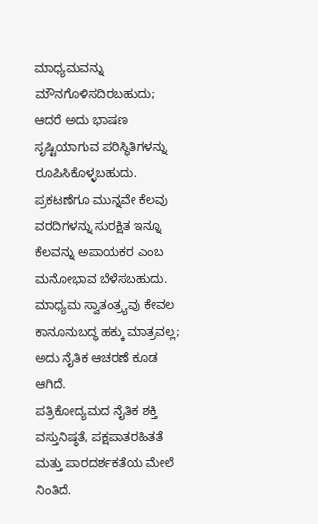ಮಾಧ್ಯಮವನ್ನು ಮೌನಗೊಳಿಸದಿರಬಹುದು; ಆದರೆ ಅದು ಭಾಷಣ ಸೃಷ್ಟಿಯಾಗುವ ಪರಿಸ್ಥಿತಿಗಳನ್ನು ರೂಪಿಸಿಕೊಳ್ಳಬಹುದು.
ಪ್ರಕಟಣೆಗೂ ಮುನ್ನವೇ ಕೆಲವು ವರದಿಗಳನ್ನು ಸುರಕ್ಷಿತ ಇನ್ನೂ ಕೆಲವನ್ನು ಅಪಾಯಕರ ಎಂಬ ಮನೋಭಾವ ಬೆಳೆಸಬಹುದು.
ಮಾಧ್ಯಮ ಸ್ವಾತಂತ್ರ್ಯವು ಕೇವಲ ಕಾನೂನುಬದ್ಧ ಹಕ್ಕು ಮಾತ್ರವಲ್ಲ; ಅದು ನೈತಿಕ ಆಚರಣೆ ಕೂಡ ಆಗಿದೆ.
ಪತ್ರಿಕೋದ್ಯಮದ ನೈತಿಕ ಶಕ್ತಿ ವಸ್ತುನಿಷ್ಠತೆ, ಪಕ್ಷಪಾತರಹಿತತೆ ಮತ್ತು ಪಾರದರ್ಶಕತೆಯ ಮೇಲೆ ನಿಂತಿದೆ.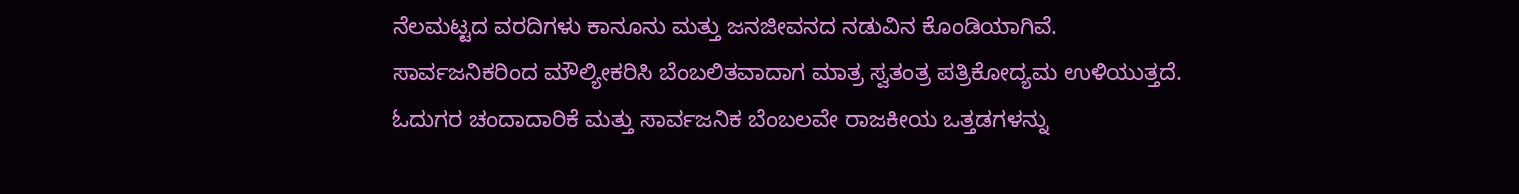ನೆಲಮಟ್ಟದ ವರದಿಗಳು ಕಾನೂನು ಮತ್ತು ಜನಜೀವನದ ನಡುವಿನ ಕೊಂಡಿಯಾಗಿವೆ.
ಸಾರ್ವಜನಿಕರಿಂದ ಮೌಲ್ಯೀಕರಿಸಿ ಬೆಂಬಲಿತವಾದಾಗ ಮಾತ್ರ ಸ್ವತಂತ್ರ ಪತ್ರಿಕೋದ್ಯಮ ಉಳಿಯುತ್ತದೆ.
ಓದುಗರ ಚಂದಾದಾರಿಕೆ ಮತ್ತು ಸಾರ್ವಜನಿಕ ಬೆಂಬಲವೇ ರಾಜಕೀಯ ಒತ್ತಡಗಳನ್ನು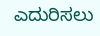ಎದುರಿಸಲು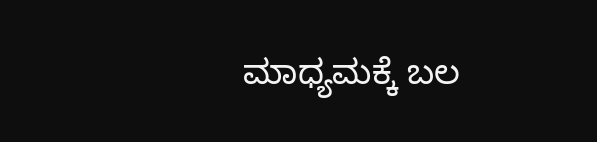ಮಾಧ್ಯಮಕ್ಕೆ ಬಲ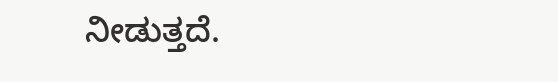ನೀಡುತ್ತದೆ.